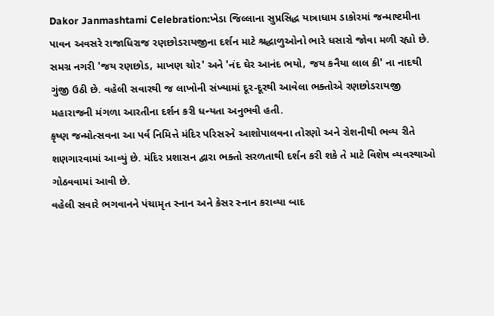Dakor Janmashtami Celebration:ખેડા જિલ્લાના સુપ્રસિદ્ધ યાત્રાધામ ડાકોરમાં જન્માષ્ટમીના પાવન અવસરે રાજાધિરાજ રણછોડરાયજીના દર્શન માટે શ્રદ્ધાળુઓનો ભારે ધસારો જોવા મળી રહ્યો છે. સમગ્ર નગરી 'જય રણછોડ, માખણ ચોર' અને 'નંદ ઘેર આનંદ ભયો, જય કનૈયા લાલ કી' ના નાદથી ગુંજી ઉઠી છે. વહેલી સવારથી જ લાખોની સંખ્યામાં દૂર-દૂરથી આવેલા ભક્તોએ રણછોડરાયજી મહારાજની મંગળા આરતીના દર્શન કરી ધન્યતા અનુભવી હતી.
કૃષ્ણ જન્મોત્સવના આ પર્વ નિમિત્તે મંદિર પરિસરને આશોપાલવના તોરણો અને રોશનીથી ભવ્ય રીતે શણગારવામાં આવ્યું છે. મંદિર પ્રશાસન દ્વારા ભક્તો સરળતાથી દર્શન કરી શકે તે માટે વિશેષ વ્યવસ્થાઓ ગોઠવવામાં આવી છે.
વહેલી સવારે ભગવાનને પંચામૃત સ્નાન અને કેસર સ્નાન કરાવ્યા બાદ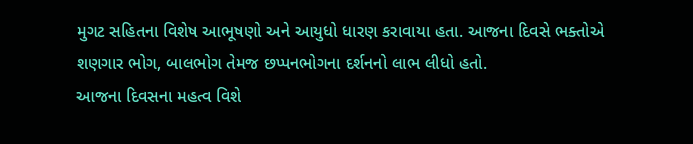મુગટ સહિતના વિશેષ આભૂષણો અને આયુધો ધારણ કરાવાયા હતા. આજના દિવસે ભક્તોએ શણગાર ભોગ, બાલભોગ તેમજ છપ્પનભોગના દર્શનનો લાભ લીધો હતો.
આજના દિવસના મહત્વ વિશે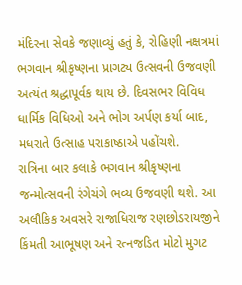મંદિરના સેવકે જણાવ્યું હતું કે, રોહિણી નક્ષત્રમાં ભગવાન શ્રીકૃષ્ણના પ્રાગટ્ય ઉત્સવની ઉજવણી અત્યંત શ્રદ્ધાપૂર્વક થાય છે. દિવસભર વિવિધ ધાર્મિક વિધિઓ અને ભોગ અર્પણ કર્યા બાદ, મધરાતે ઉત્સાહ પરાકાષ્ઠાએ પહોંચશે.
રાત્રિના બાર કલાકે ભગવાન શ્રીકૃષ્ણના જન્મોત્સવની રંગેચંગે ભવ્ય ઉજવણી થશે. આ અલૌકિક અવસરે રાજાધિરાજ રણછોડરાયજીને કિંમતી આભૂષણ અને રત્નજડિત મોટો મુગટ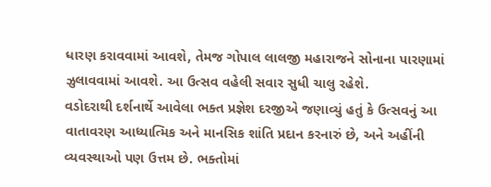ધારણ કરાવવામાં આવશે, તેમજ ગોપાલ લાલજી મહારાજને સોનાના પારણામાં ઝુલાવવામાં આવશે. આ ઉત્સવ વહેલી સવાર સુધી ચાલુ રહેશે.
વડોદરાથી દર્શનાર્થે આવેલા ભક્ત પ્રજ્ઞેશ દરજીએ જણાવ્યું હતું કે ઉત્સવનું આ વાતાવરણ આધ્યાત્મિક અને માનસિક શાંતિ પ્રદાન કરનારું છે, અને અહીંની વ્યવસ્થાઓ પણ ઉત્તમ છે. ભક્તોમાં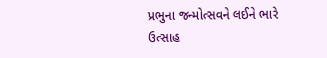પ્રભુના જન્મોત્સવને લઈને ભારે ઉત્સાહ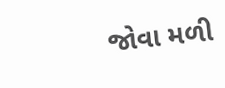જોવા મળી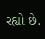રહ્યો છે.